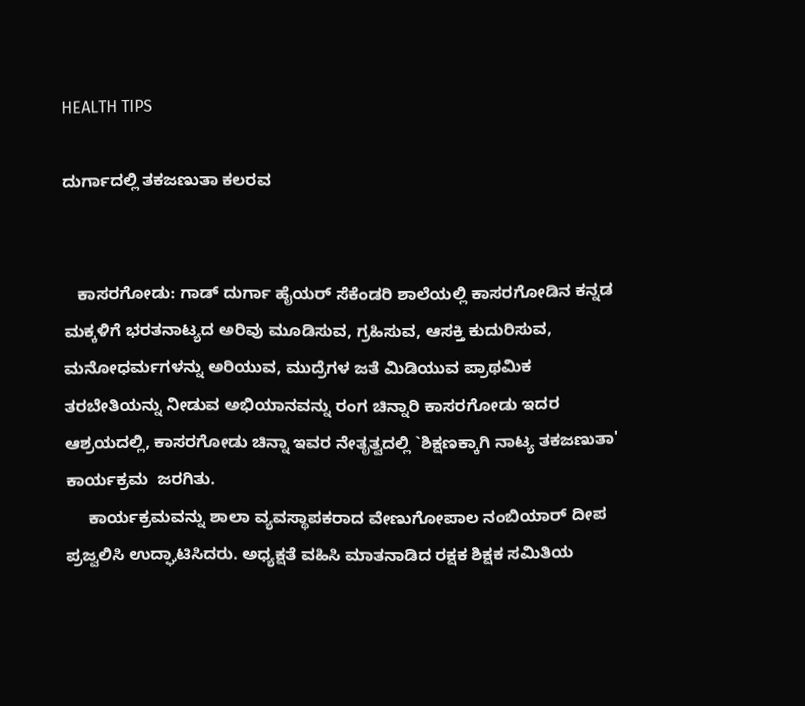HEALTH TIPS

ದುರ್ಗಾದಲ್ಲಿ ತಕಜಣುತಾ ಕಲರವ


   ಕಾಸರಗೋಡು: ಗಾಡ್ ದುರ್ಗಾ ಹೈಯರ್ ಸೆಕೆಂಡರಿ ಶಾಲೆಯಲ್ಲಿ ಕಾಸರಗೋಡಿನ ಕನ್ನಡ ಮಕ್ಕಳಿಗೆ ಭರತನಾಟ್ಯದ ಅರಿವು ಮೂಡಿಸುವ, ಗ್ರಹಿಸುವ, ಆಸಕ್ತಿ ಕುದುರಿಸುವ, ಮನೋಧರ್ಮಗಳನ್ನು ಅರಿಯುವ, ಮುದ್ರೆಗಳ ಜತೆ ಮಿಡಿಯುವ ಪ್ರಾಥಮಿಕ ತರಬೇತಿಯನ್ನು ನೀಡುವ ಅಭಿಯಾನವನ್ನು ರಂಗ ಚಿನ್ನಾರಿ ಕಾಸರಗೋಡು ಇದರ ಆಶ್ರಯದಲ್ಲಿ, ಕಾಸರಗೋಡು ಚಿನ್ನಾ ಇವರ ನೇತೃತ್ವದಲ್ಲಿ `ಶಿಕ್ಷಣಕ್ಕಾಗಿ ನಾಟ್ಯ ತಕಜಣುತಾ' ಕಾರ್ಯಕ್ರಮ  ಜರಗಿತು.
     ಕಾರ್ಯಕ್ರಮವನ್ನು ಶಾಲಾ ವ್ಯವಸ್ಥಾಪಕರಾದ ವೇಣುಗೋಪಾಲ ನಂಬಿಯಾರ್ ದೀಪ ಪ್ರಜ್ವಲಿಸಿ ಉದ್ಘಾಟಿಸಿದರು. ಅಧ್ಯಕ್ಷತೆ ವಹಿಸಿ ಮಾತನಾಡಿದ ರಕ್ಷಕ ಶಿಕ್ಷಕ ಸಮಿತಿಯ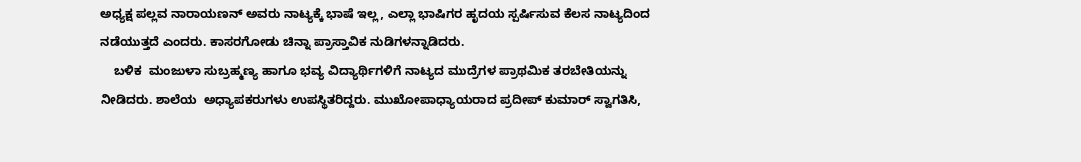ಅಧ್ಯಕ್ಷ ಪಲ್ಲವ ನಾರಾಯಣನ್ ಅವರು ನಾಟ್ಯಕ್ಕೆ ಭಾಷೆ ಇಲ್ಲ, ಎಲ್ಲಾ ಭಾಷಿಗರ ಹೃದಯ ಸ್ಪರ್ಷಿಸುವ ಕೆಲಸ ನಾಟ್ಯದಿಂದ ನಡೆಯುತ್ತದೆ ಎಂದರು. ಕಾಸರಗೋಡು ಚಿನ್ನಾ ಪ್ರಾಸ್ತಾವಿಕ ನುಡಿಗಳನ್ನಾಡಿದರು.
    ಬಳಿಕ  ಮಂಜುಳಾ ಸುಬ್ರಹ್ಮಣ್ಯ ಹಾಗೂ ಭವ್ಯ ವಿದ್ಯಾರ್ಥಿಗಳಿಗೆ ನಾಟ್ಯದ ಮುದ್ರೆಗಳ ಪ್ರಾಥಮಿಕ ತರಬೇತಿಯನ್ನು ನೀಡಿದರು. ಶಾಲೆಯ  ಅಧ್ಯಾಪಕರುಗಳು ಉಪಸ್ಥಿತರಿದ್ದರು. ಮುಖೋಪಾಧ್ಯಾಯರಾದ ಪ್ರದೀಪ್ ಕುಮಾರ್ ಸ್ವಾಗತಿಸಿ,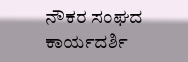ನೌಕರ ಸಂಘದ ಕಾರ್ಯದರ್ಶಿ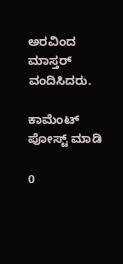ಅರವಿಂದ ಮಾಸ್ತರ್ ವಂದಿಸಿದರು.

ಕಾಮೆಂಟ್‌‌ ಪೋಸ್ಟ್‌ ಮಾಡಿ

0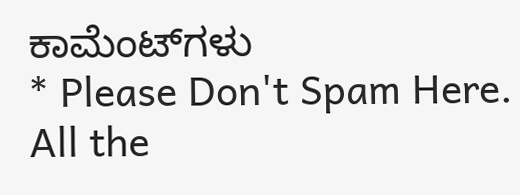ಕಾಮೆಂಟ್‌ಗಳು
* Please Don't Spam Here. All the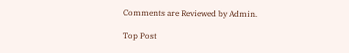Comments are Reviewed by Admin.

Top Post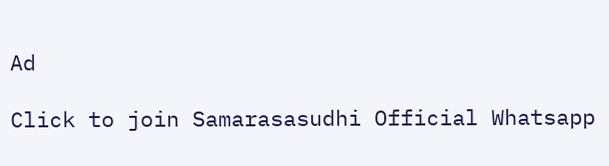Ad

Click to join Samarasasudhi Official Whatsapp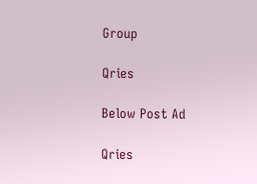Group

Qries

Below Post Ad

Qries